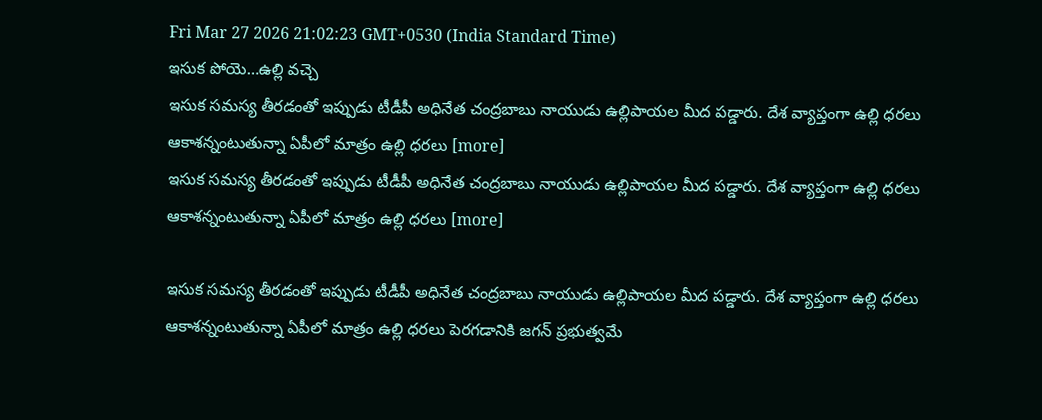Fri Mar 27 2026 21:02:23 GMT+0530 (India Standard Time)
ఇసుక పోయె…ఉల్లి వచ్చె
ఇసుక సమస్య తీరడంతో ఇప్పుడు టీడీపీ అధినేత చంద్రబాబు నాయుడు ఉల్లిపాయల మీద పడ్డారు. దేశ వ్యాప్తంగా ఉల్లి ధరలు ఆకాశన్నంటుతున్నా ఏపీలో మాత్రం ఉల్లి ధరలు [more]
ఇసుక సమస్య తీరడంతో ఇప్పుడు టీడీపీ అధినేత చంద్రబాబు నాయుడు ఉల్లిపాయల మీద పడ్డారు. దేశ వ్యాప్తంగా ఉల్లి ధరలు ఆకాశన్నంటుతున్నా ఏపీలో మాత్రం ఉల్లి ధరలు [more]

ఇసుక సమస్య తీరడంతో ఇప్పుడు టీడీపీ అధినేత చంద్రబాబు నాయుడు ఉల్లిపాయల మీద పడ్డారు. దేశ వ్యాప్తంగా ఉల్లి ధరలు ఆకాశన్నంటుతున్నా ఏపీలో మాత్రం ఉల్లి ధరలు పెరగడానికి జగన్ ప్రభుత్వమే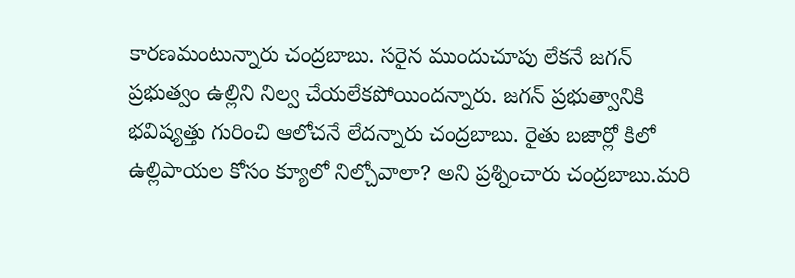కారణమంటున్నారు చంద్రబాబు. సరైన ముందుచూపు లేకనే జగన్ ప్రభుత్వం ఉల్లిని నిల్వ చేయలేకపోయిందన్నారు. జగన్ ప్రభుత్వానికి భవిష్యత్తు గురించి ఆలోచనే లేదన్నారు చంద్రబాబు. రైతు బజార్లో కిలో ఉల్లిపాయల కోసం క్యూలో నిల్చోవాలా? అని ప్రశ్నించారు చంద్రబాబు.మరి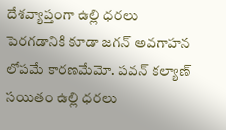దేశవ్యాప్తంగా ఉల్లి ధరలు పెరగడానికి కూడా జగన్ అవగాహన లోపమే కారణమేమో. పవన్ కల్యాణ్ సయితం ఉల్లి ధరలు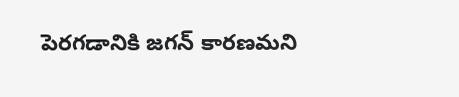పెరగడానికి జగన్ కారణమని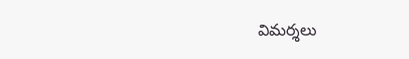విమర్శలు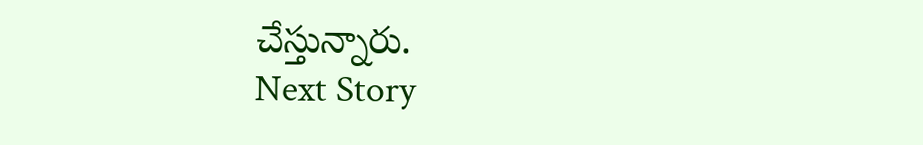చేస్తున్నారు.
Next Story